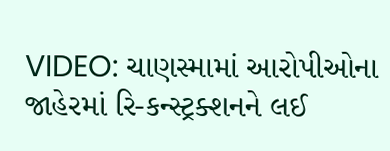VIDEO: ચાણસ્મામાં આરોપીઓના જાહેરમાં રિ-કન્સ્ટ્રક્શનને લઈ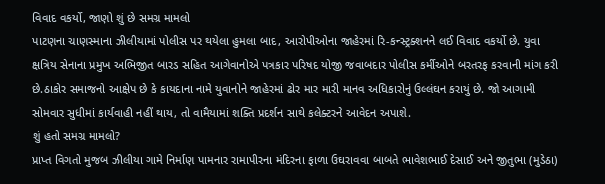વિવાદ વકર્યો, જાણો શું છે સમગ્ર મામલો
પાટણના ચાણસ્માના ઝીલીયામાં પોલીસ પર થયેલા હુમલા બાદ, આરોપીઓના જાહેરમાં રિ-કન્સ્ટ્રક્શનને લઈ વિવાદ વકર્યો છે. યુવા ક્ષત્રિય સેનાના પ્રમુખ અભિજીત બારડ સહિત આગેવાનોએ પત્રકાર પરિષદ યોજી જવાબદાર પોલીસ કર્મીઓને બરતરફ કરવાની માંગ કરી છે.ઠાકોર સમાજનો આક્ષેપ છે કે કાયદાના નામે યુવાનોને જાહેરમાં ઢોર માર મારી માનવ અધિકારોનું ઉલ્લંઘન કરાયું છે. જો આગામી સોમવાર સુધીમાં કાર્યવાહી નહીં થાય, તો વામૈયામાં શક્તિ પ્રદર્શન સાથે કલેક્ટરને આવેદન અપાશે.
શું હતો સમગ્ર મામલો?
પ્રાપ્ત વિગતો મુજબ ઝીલીયા ગામે નિર્માણ પામનાર રામાપીરના મંદિરના ફાળા ઉઘરાવવા બાબતે ભાવેશભાઈ દેસાઈ અને જીતુભા (મુડેઠા)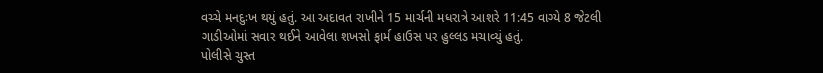વચ્ચે મનદુઃખ થયું હતું. આ અદાવત રાખીને 15 માર્ચની મધરાત્રે આશરે 11:45 વાગ્યે 8 જેટલી ગાડીઓમાં સવાર થઈને આવેલા શખસો ફાર્મ હાઉસ પર હુલ્લડ મચાવ્યું હતું.
પોલીસે ચુસ્ત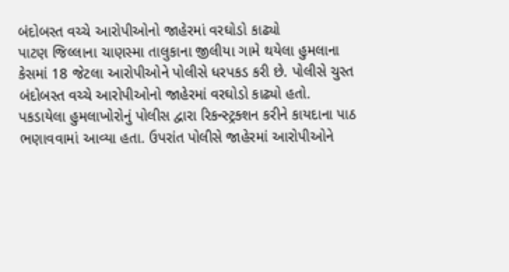બંદોબસ્ત વચ્ચે આરોપીઓનો જાહેરમાં વરઘોડો કાઢ્યો
પાટણ જિલ્લાના ચાણસ્મા તાલુકાના જીલીયા ગામે થયેલા હુમલાના કેસમાં 18 જેટલા આરોપીઓને પોલીસે ધરપકડ કરી છે. પોલીસે ચુસ્ત બંદોબસ્ત વચ્ચે આરોપીઓનો જાહેરમાં વરઘોડો કાઢ્યો હતો. પકડાયેલા હુમલાખોરોનું પોલીસ દ્વારા રિકન્સ્ટ્રક્શન કરીને કાયદાના પાઠ ભણાવવામાં આવ્યા હતા. ઉપરાંત પોલીસે જાહેરમાં આરોપીઓને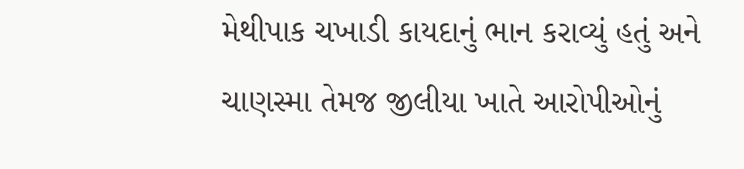મેથીપાક ચખાડી કાયદાનું ભાન કરાવ્યું હતું અને ચાણસ્મા તેમજ જીલીયા ખાતે આરોપીઓનું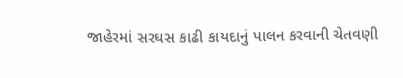જાહેરમાં સરઘસ કાઢી કાયદાનું પાલન કરવાની ચેતવણી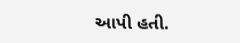આપી હતી.